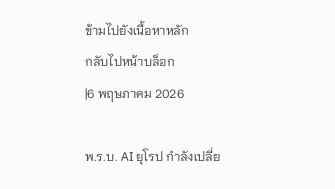ข้ามไปยังเนื้อหาหลัก
กลับไปหน้าบล็อก
|6 พฤษภาคม 2026

พ.ร.บ. AI ยุโรป กำลังเปลี่ย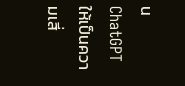น ChatGPT ให้เป็นความเสี่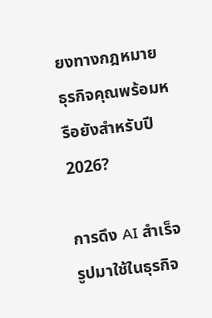ยงทางกฎหมาย ธุรกิจคุณพร้อมหรือยังสำหรับปี 2026?

การดึง AI สำเร็จรูปมาใช้ในธุรกิจ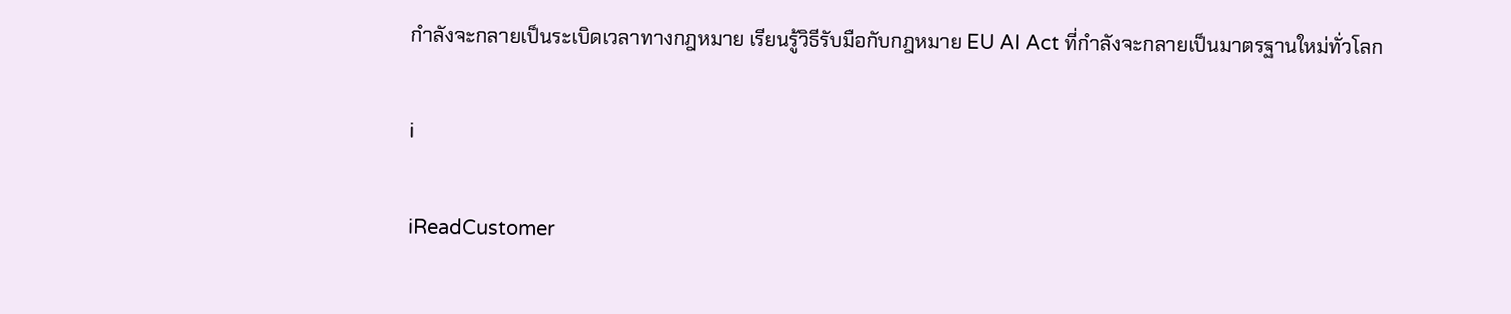กำลังจะกลายเป็นระเบิดเวลาทางกฎหมาย เรียนรู้วิธีรับมือกับกฎหมาย EU AI Act ที่กำลังจะกลายเป็นมาตรฐานใหม่ทั่วโลก

i

iReadCustomer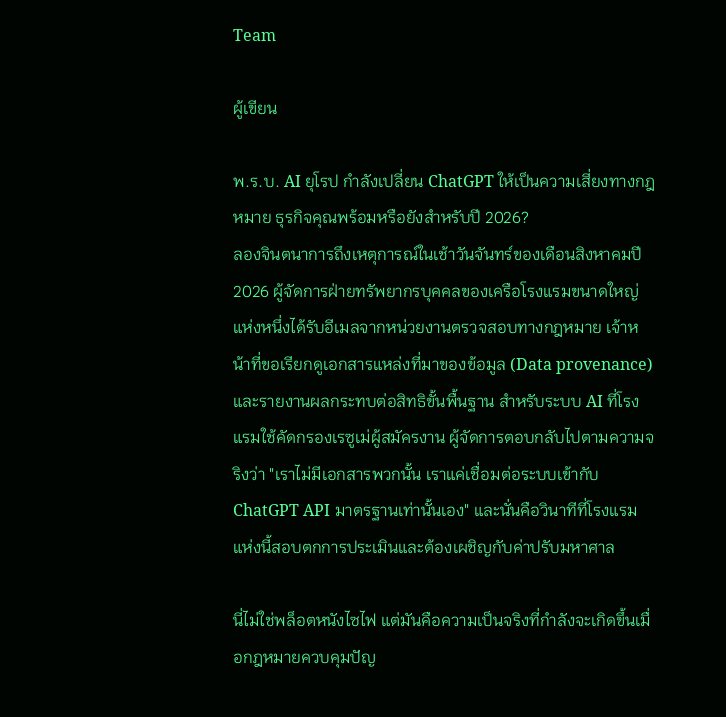Team

ผู้เขียน

พ.ร.บ. AI ยุโรป กำลังเปลี่ยน ChatGPT ให้เป็นความเสี่ยงทางกฎหมาย ธุรกิจคุณพร้อมหรือยังสำหรับปี 2026?
ลองจินตนาการถึงเหตุการณ์ในเช้าวันจันทร์ของเดือนสิงหาคมปี 2026 ผู้จัดการฝ่ายทรัพยากรบุคคลของเครือโรงแรมขนาดใหญ่แห่งหนึ่งได้รับอีเมลจากหน่วยงานตรวจสอบทางกฎหมาย เจ้าหน้าที่ขอเรียกดูเอกสารแหล่งที่มาของข้อมูล (Data provenance) และรายงานผลกระทบต่อสิทธิขั้นพื้นฐาน สำหรับระบบ AI ที่โรงแรมใช้คัดกรองเรซูเม่ผู้สมัครงาน ผู้จัดการตอบกลับไปตามความจริงว่า "เราไม่มีเอกสารพวกนั้น เราแค่เชื่อมต่อระบบเข้ากับ ChatGPT API มาตรฐานเท่านั้นเอง" และนั่นคือวินาทีที่โรงแรมแห่งนี้สอบตกการประเมินและต้องเผชิญกับค่าปรับมหาศาล

นี่ไม่ใช่พล็อตหนังไซไฟ แต่มันคือความเป็นจริงที่กำลังจะเกิดขึ้นเมื่อกฎหมายควบคุมปัญ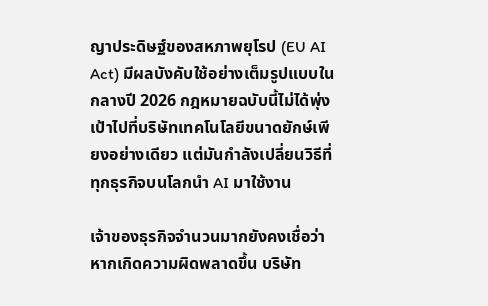ญาประดิษฐ์ของสหภาพยุโรป (EU AI Act) มีผลบังคับใช้อย่างเต็มรูปแบบในกลางปี 2026 กฎหมายฉบับนี้ไม่ได้พุ่งเป้าไปที่บริษัทเทคโนโลยีขนาดยักษ์เพียงอย่างเดียว แต่มันกำลังเปลี่ยนวิธีที่ทุกธุรกิจบนโลกนำ AI มาใช้งาน

เจ้าของธุรกิจจำนวนมากยังคงเชื่อว่า หากเกิดความผิดพลาดขึ้น บริษัท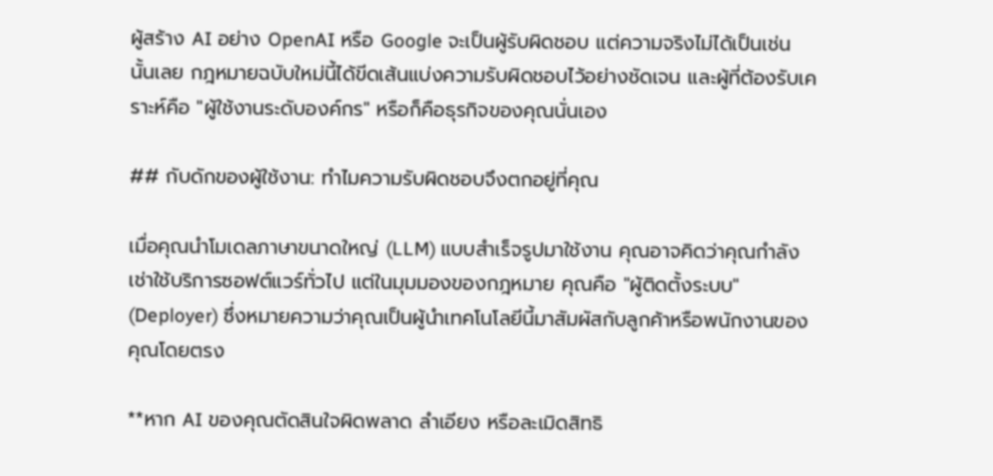ผู้สร้าง AI อย่าง OpenAI หรือ Google จะเป็นผู้รับผิดชอบ แต่ความจริงไม่ได้เป็นเช่นนั้นเลย กฎหมายฉบับใหม่นี้ได้ขีดเส้นแบ่งความรับผิดชอบไว้อย่างชัดเจน และผู้ที่ต้องรับเคราะห์คือ "ผู้ใช้งานระดับองค์กร" หรือก็คือธุรกิจของคุณนั่นเอง

## กับดักของผู้ใช้งาน: ทำไมความรับผิดชอบจึงตกอยู่ที่คุณ

เมื่อคุณนำโมเดลภาษาขนาดใหญ่ (LLM) แบบสำเร็จรูปมาใช้งาน คุณอาจคิดว่าคุณกำลังเช่าใช้บริการซอฟต์แวร์ทั่วไป แต่ในมุมมองของกฎหมาย คุณคือ "ผู้ติดตั้งระบบ" (Deployer) ซึ่งหมายความว่าคุณเป็นผู้นำเทคโนโลยีนี้มาสัมผัสกับลูกค้าหรือพนักงานของคุณโดยตรง

**หาก AI ของคุณตัดสินใจผิดพลาด ลำเอียง หรือละเมิดสิทธิ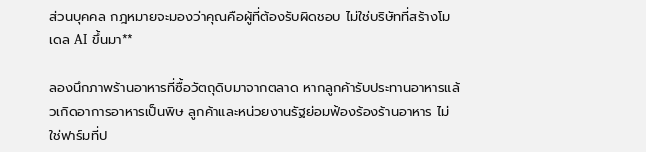ส่วนบุคคล กฎหมายจะมองว่าคุณคือผู้ที่ต้องรับผิดชอบ ไม่ใช่บริษัทที่สร้างโมเดล AI ขึ้นมา**

ลองนึกภาพร้านอาหารที่ซื้อวัตถุดิบมาจากตลาด หากลูกค้ารับประทานอาหารแล้วเกิดอาการอาหารเป็นพิษ ลูกค้าและหน่วยงานรัฐย่อมฟ้องร้องร้านอาหาร ไม่ใช่ฟาร์มที่ป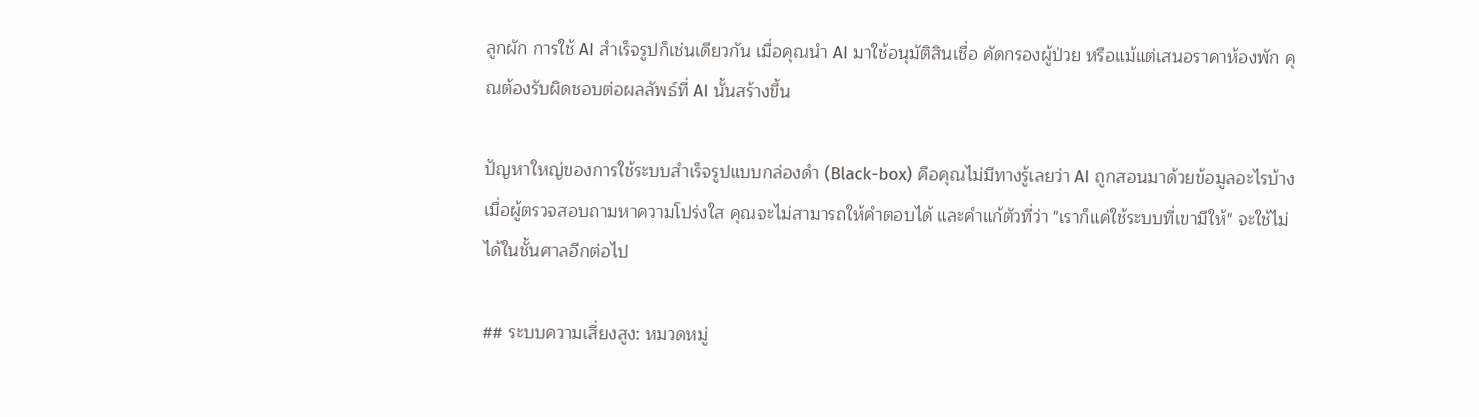ลูกผัก การใช้ AI สำเร็จรูปก็เช่นเดียวกัน เมื่อคุณนำ AI มาใช้อนุมัติสินเชื่อ คัดกรองผู้ป่วย หรือแม้แต่เสนอราคาห้องพัก คุณต้องรับผิดชอบต่อผลลัพธ์ที่ AI นั้นสร้างขึ้น

ปัญหาใหญ่ของการใช้ระบบสำเร็จรูปแบบกล่องดำ (Black-box) คือคุณไม่มีทางรู้เลยว่า AI ถูกสอนมาด้วยข้อมูลอะไรบ้าง เมื่อผู้ตรวจสอบถามหาความโปร่งใส คุณจะไม่สามารถให้คำตอบได้ และคำแก้ตัวที่ว่า "เราก็แค่ใช้ระบบที่เขามีให้" จะใช้ไม่ได้ในชั้นศาลอีกต่อไป

## ระบบความเสี่ยงสูง: หมวดหมู่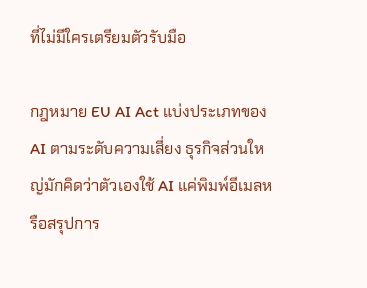ที่ไม่มีใครเตรียมตัวรับมือ

กฎหมาย EU AI Act แบ่งประเภทของ AI ตามระดับความเสี่ยง ธุรกิจส่วนใหญ่มักคิดว่าตัวเองใช้ AI แค่พิมพ์อีเมลหรือสรุปการ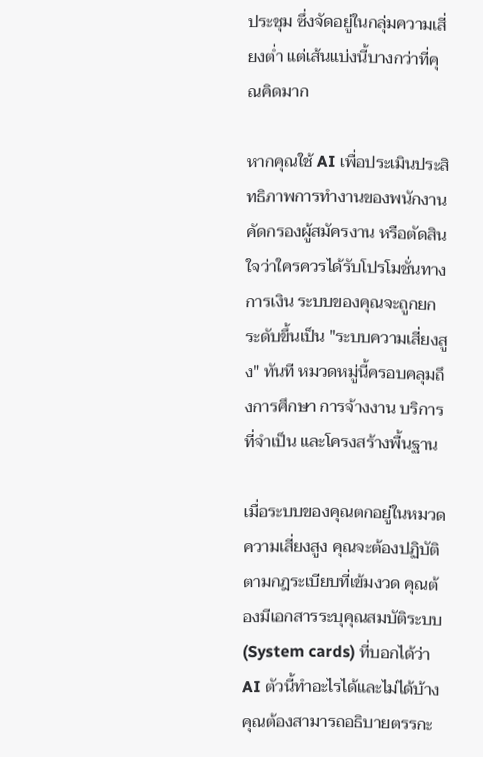ประชุม ซึ่งจัดอยู่ในกลุ่มความเสี่ยงต่ำ แต่เส้นแบ่งนี้บางกว่าที่คุณคิดมาก

หากคุณใช้ AI เพื่อประเมินประสิทธิภาพการทำงานของพนักงาน คัดกรองผู้สมัครงาน หรือตัดสินใจว่าใครควรได้รับโปรโมชั่นทางการเงิน ระบบของคุณจะถูกยกระดับขึ้นเป็น "ระบบความเสี่ยงสูง" ทันที หมวดหมู่นี้ครอบคลุมถึงการศึกษา การจ้างงาน บริการที่จำเป็น และโครงสร้างพื้นฐาน

เมื่อระบบของคุณตกอยู่ในหมวดความเสี่ยงสูง คุณจะต้องปฏิบัติตามกฎระเบียบที่เข้มงวด คุณต้องมีเอกสารระบุคุณสมบัติระบบ (System cards) ที่บอกได้ว่า AI ตัวนี้ทำอะไรได้และไม่ได้บ้าง คุณต้องสามารถอธิบายตรรกะ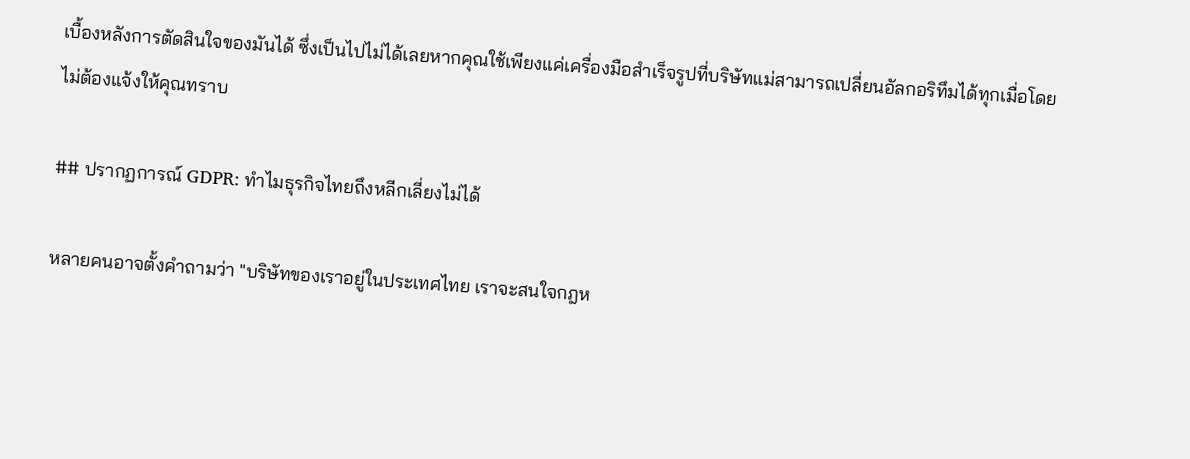เบื้องหลังการตัดสินใจของมันได้ ซึ่งเป็นไปไม่ได้เลยหากคุณใช้เพียงแค่เครื่องมือสำเร็จรูปที่บริษัทแม่สามารถเปลี่ยนอัลกอริทึมได้ทุกเมื่อโดยไม่ต้องแจ้งให้คุณทราบ

## ปรากฏการณ์ GDPR: ทำไมธุรกิจไทยถึงหลีกเลี่ยงไม่ได้

หลายคนอาจตั้งคำถามว่า "บริษัทของเราอยู่ในประเทศไทย เราจะสนใจกฎห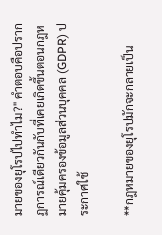มายของยุโรปไปทำไม?" คำตอบคือปรากฏการณ์เดียวกันกับที่เคยเกิดขึ้นตอนกฎหมายคุ้มครองข้อมูลส่วนบุคคล (GDPR) ประกาศใช้

**กฎหมายของยุโรปมักจะกลายเป็น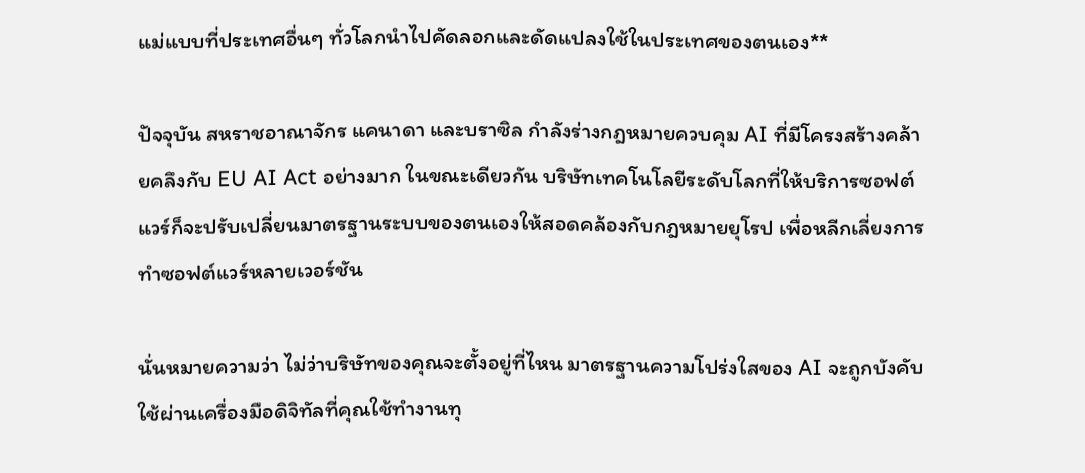แม่แบบที่ประเทศอื่นๆ ทั่วโลกนำไปคัดลอกและดัดแปลงใช้ในประเทศของตนเอง**

ปัจจุบัน สหราชอาณาจักร แคนาดา และบราซิล กำลังร่างกฎหมายควบคุม AI ที่มีโครงสร้างคล้ายคลึงกับ EU AI Act อย่างมาก ในขณะเดียวกัน บริษัทเทคโนโลยีระดับโลกที่ให้บริการซอฟต์แวร์ก็จะปรับเปลี่ยนมาตรฐานระบบของตนเองให้สอดคล้องกับกฎหมายยุโรป เพื่อหลีกเลี่ยงการทำซอฟต์แวร์หลายเวอร์ชัน

นั่นหมายความว่า ไม่ว่าบริษัทของคุณจะตั้งอยู่ที่ไหน มาตรฐานความโปร่งใสของ AI จะถูกบังคับใช้ผ่านเครื่องมือดิจิทัลที่คุณใช้ทำงานทุ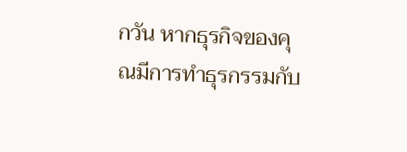กวัน หากธุรกิจของคุณมีการทำธุรกรรมกับ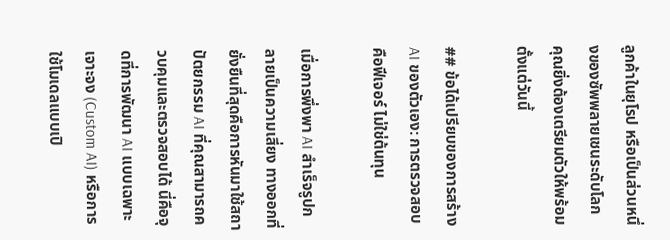ลูกค้าในยุโรป หรือเป็นส่วนหนึ่งของซัพพลายเชนระดับโลก คุณยิ่งต้องเตรียมตัวให้พร้อมตั้งแต่วันนี้

## ข้อได้เปรียบของการสร้าง AI ของตัวเอง: การตรวจสอบคือฟีเจอร์ ไม่ใช่ต้นทุน

เมื่อการพึ่งพา AI สำเร็จรูปกลายเป็นความเสี่ยง ทางออกที่ยั่งยืนที่สุดคือการหันมาใช้สถาปัตยกรรม AI ที่คุณสามารถควบคุมและตรวจสอบได้ นี่คือจุดที่การพัฒนา AI แบบเฉพาะเจาะจง (Custom AI) หรือการใช้โมเดลแบบเปิ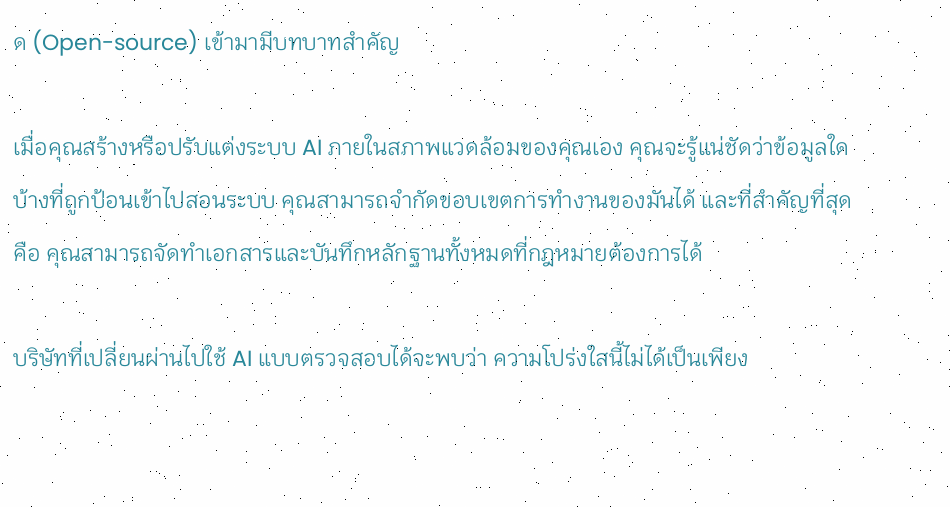ด (Open-source) เข้ามามีบทบาทสำคัญ

เมื่อคุณสร้างหรือปรับแต่งระบบ AI ภายในสภาพแวดล้อมของคุณเอง คุณจะรู้แน่ชัดว่าข้อมูลใดบ้างที่ถูกป้อนเข้าไปสอนระบบ คุณสามารถจำกัดขอบเขตการทำงานของมันได้ และที่สำคัญที่สุดคือ คุณสามารถจัดทำเอกสารและบันทึกหลักฐานทั้งหมดที่กฎหมายต้องการได้

บริษัทที่เปลี่ยนผ่านไปใช้ AI แบบตรวจสอบได้จะพบว่า ความโปร่งใสนี้ไม่ได้เป็นเพียง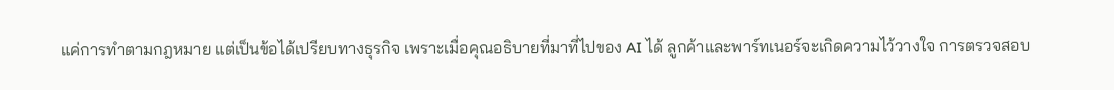แค่การทำตามกฎหมาย แต่เป็นข้อได้เปรียบทางธุรกิจ เพราะเมื่อคุณอธิบายที่มาที่ไปของ AI ได้ ลูกค้าและพาร์ทเนอร์จะเกิดความไว้วางใจ การตรวจสอบ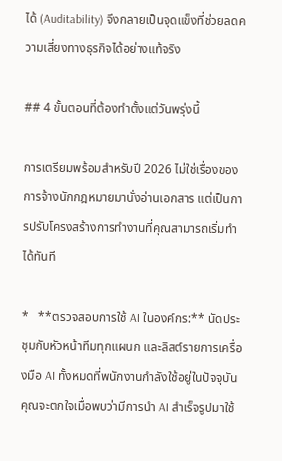ได้ (Auditability) จึงกลายเป็นจุดแข็งที่ช่วยลดความเสี่ยงทางธุรกิจได้อย่างแท้จริง

## 4 ขั้นตอนที่ต้องทำตั้งแต่วันพรุ่งนี้

การเตรียมพร้อมสำหรับปี 2026 ไม่ใช่เรื่องของการจ้างนักกฎหมายมานั่งอ่านเอกสาร แต่เป็นการปรับโครงสร้างการทำงานที่คุณสามารถเริ่มทำได้ทันที

*   **ตรวจสอบการใช้ AI ในองค์กร:** นัดประชุมกับหัวหน้าทีมทุกแผนก และลิสต์รายการเครื่องมือ AI ทั้งหมดที่พนักงานกำลังใช้อยู่ในปัจจุบัน คุณจะตกใจเมื่อพบว่ามีการนำ AI สำเร็จรูปมาใช้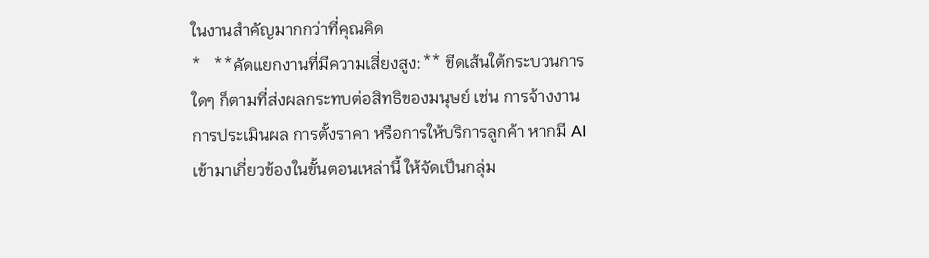ในงานสำคัญมากกว่าที่คุณคิด
*   **คัดแยกงานที่มีความเสี่ยงสูง:** ขีดเส้นใต้กระบวนการใดๆ ก็ตามที่ส่งผลกระทบต่อสิทธิของมนุษย์ เช่น การจ้างงาน การประเมินผล การตั้งราคา หรือการให้บริการลูกค้า หากมี AI เข้ามาเกี่ยวข้องในขั้นตอนเหล่านี้ ให้จัดเป็นกลุ่ม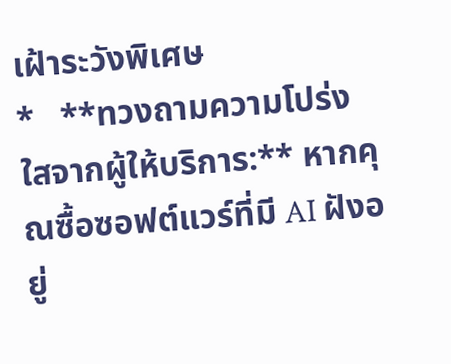เฝ้าระวังพิเศษ
*   **ทวงถามความโปร่งใสจากผู้ให้บริการ:** หากคุณซื้อซอฟต์แวร์ที่มี AI ฝังอยู่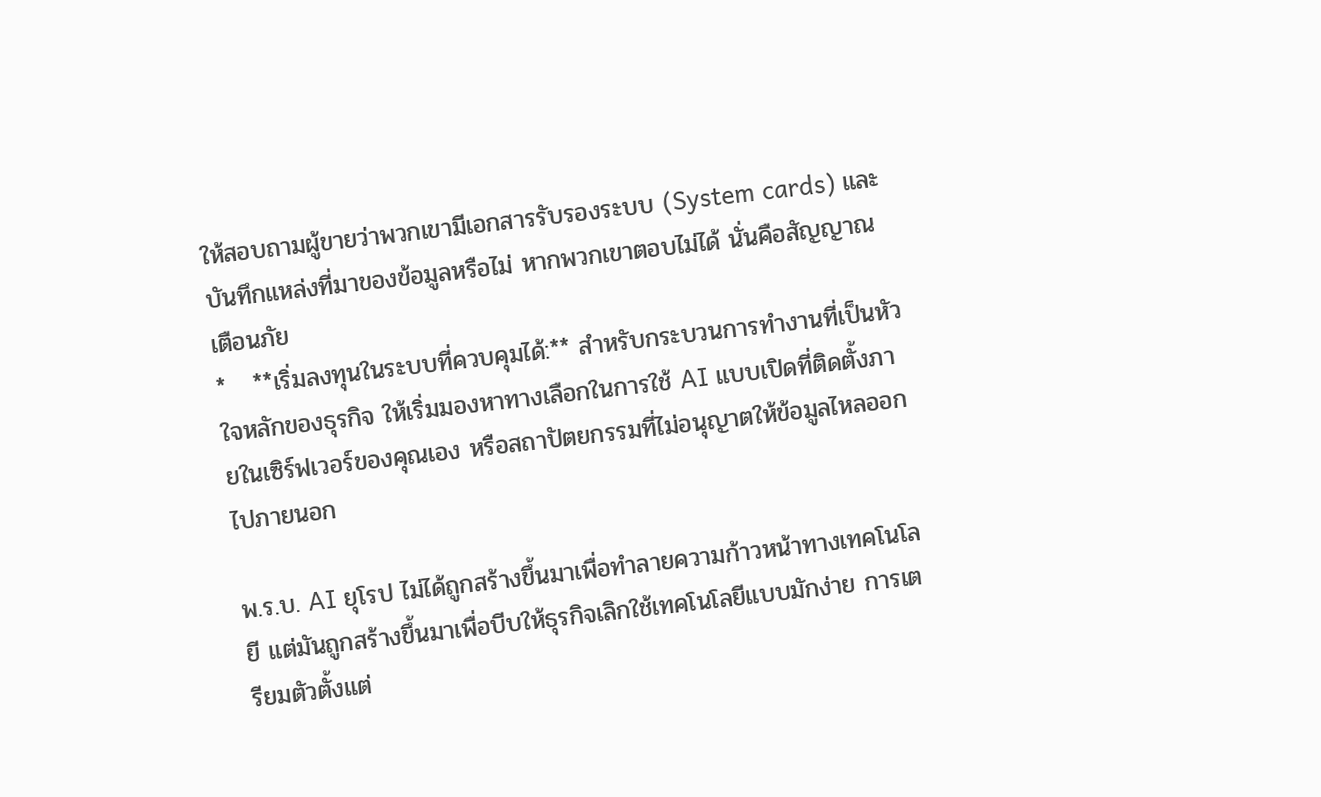ให้สอบถามผู้ขายว่าพวกเขามีเอกสารรับรองระบบ (System cards) และบันทึกแหล่งที่มาของข้อมูลหรือไม่ หากพวกเขาตอบไม่ได้ นั่นคือสัญญาณเตือนภัย
*   **เริ่มลงทุนในระบบที่ควบคุมได้:** สำหรับกระบวนการทำงานที่เป็นหัวใจหลักของธุรกิจ ให้เริ่มมองหาทางเลือกในการใช้ AI แบบเปิดที่ติดตั้งภายในเซิร์ฟเวอร์ของคุณเอง หรือสถาปัตยกรรมที่ไม่อนุญาตให้ข้อมูลไหลออกไปภายนอก

พ.ร.บ. AI ยุโรป ไม่ได้ถูกสร้างขึ้นมาเพื่อทำลายความก้าวหน้าทางเทคโนโลยี แต่มันถูกสร้างขึ้นมาเพื่อบีบให้ธุรกิจเลิกใช้เทคโนโลยีแบบมักง่าย การเตรียมตัวตั้งแต่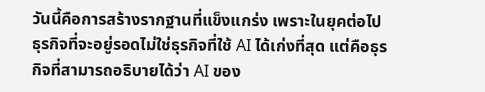วันนี้คือการสร้างรากฐานที่แข็งแกร่ง เพราะในยุคต่อไป ธุรกิจที่จะอยู่รอดไม่ใช่ธุรกิจที่ใช้ AI ได้เก่งที่สุด แต่คือธุรกิจที่สามารถอธิบายได้ว่า AI ของ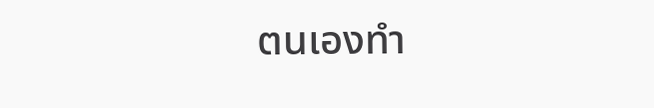ตนเองทำ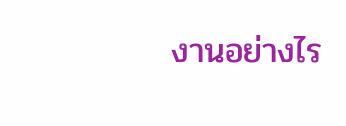งานอย่างไร